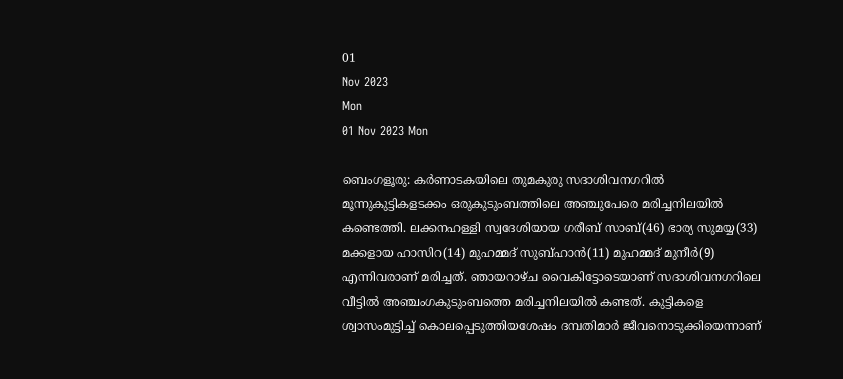01
Nov 2023
Mon
01 Nov 2023 Mon

ബെംഗളൂരു: കര്‍ണാടകയിലെ തുമകുരു സദാശിവനഗറില്‍ മൂന്നുകുട്ടികളടക്കം ഒരുകുടുംബത്തിലെ അഞ്ചുപേരെ മരിച്ചനിലയില്‍ കണ്ടെത്തി. ലക്കനഹള്ളി സ്വദേശിയായ ഗരീബ് സാബ്(46) ഭാര്യ സുമയ്യ(33) മക്കളായ ഹാസിറ(14) മുഹമ്മദ് സുബ്ഹാന്‍(11) മുഹമ്മദ് മുനീര്‍(9) എന്നിവരാണ് മരിച്ചത്. ഞായറാഴ്ച വൈകിട്ടോടെയാണ് സദാശിവനഗറിലെ വീട്ടില്‍ അഞ്ചംഗകുടുംബത്തെ മരിച്ചനിലയില്‍ കണ്ടത്. കുട്ടികളെ ശ്വാസംമുട്ടിച്ച് കൊലപ്പെടുത്തിയശേഷം ദമ്പതിമാര്‍ ജീവനൊടുക്കിയെന്നാണ്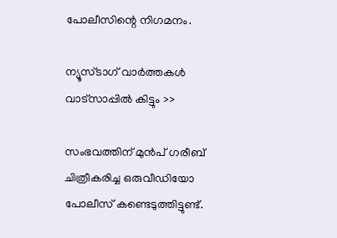പോലീസിന്റെ നിഗമനം.

ന്യൂസ്ടാഗ് വാര്‍ത്തകള്‍ വാട്‌സാപ്പില്‍ കിട്ടും >>

സംഭവത്തിന് മുന്‍പ് ഗരീബ് ചിത്രീകരിച്ച ഒരുവീഡിയോ പോലീസ് കണ്ടെടുത്തിട്ടുണ്ട്.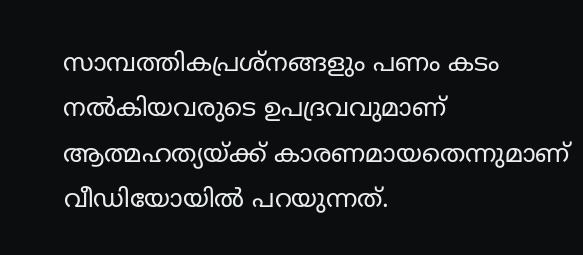സാമ്പത്തികപ്രശ്നങ്ങളും പണം കടം നല്‍കിയവരുടെ ഉപദ്രവവുമാണ് ആത്മഹത്യയ്ക്ക് കാരണമായതെന്നുമാണ് വീഡിയോയില്‍ പറയുന്നത്.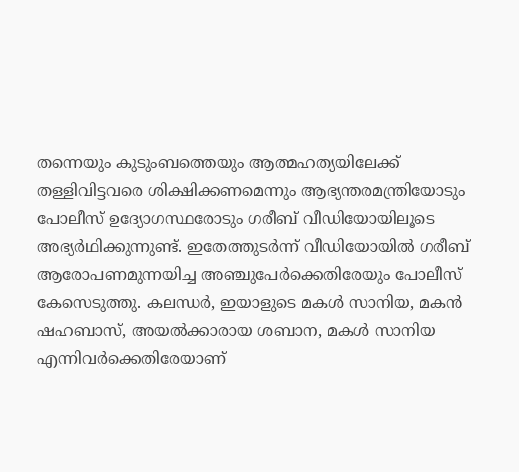തന്നെയും കുടുംബത്തെയും ആത്മഹത്യയിലേക്ക് തള്ളിവിട്ടവരെ ശിക്ഷിക്കണമെന്നും ആഭ്യന്തരമന്ത്രിയോടും പോലീസ് ഉദ്യോഗസ്ഥരോടും ഗരീബ് വീഡിയോയിലൂടെ അഭ്യര്‍ഥിക്കുന്നുണ്ട്. ഇതേത്തുടര്‍ന്ന് വീഡിയോയില്‍ ഗരീബ് ആരോപണമുന്നയിച്ച അഞ്ചുപേര്‍ക്കെതിരേയും പോലീസ് കേസെടുത്തു. കലന്ധര്‍, ഇയാളുടെ മകള്‍ സാനിയ, മകന്‍ ഷഹബാസ്, അയല്‍ക്കാരായ ശബാന, മകള്‍ സാനിയ എന്നിവര്‍ക്കെതിരേയാണ്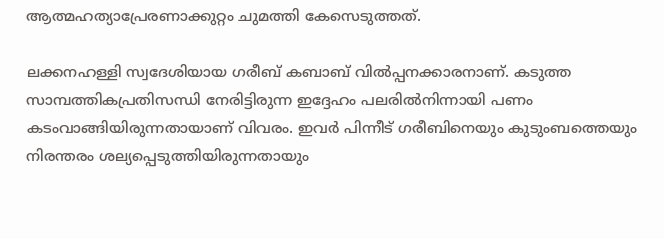ആത്മഹത്യാപ്രേരണാക്കുറ്റം ചുമത്തി കേസെടുത്തത്.

ലക്കനഹള്ളി സ്വദേശിയായ ഗരീബ് കബാബ് വില്‍പ്പനക്കാരനാണ്. കടുത്ത സാമ്പത്തികപ്രതിസന്ധി നേരിട്ടിരുന്ന ഇദ്ദേഹം പലരില്‍നിന്നായി പണം കടംവാങ്ങിയിരുന്നതായാണ് വിവരം. ഇവര്‍ പിന്നീട് ഗരീബിനെയും കുടുംബത്തെയും നിരന്തരം ശല്യപ്പെടുത്തിയിരുന്നതായും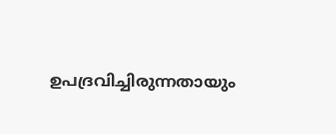ഉപദ്രവിച്ചിരുന്നതായും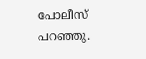പോലീസ് പറഞ്ഞു.